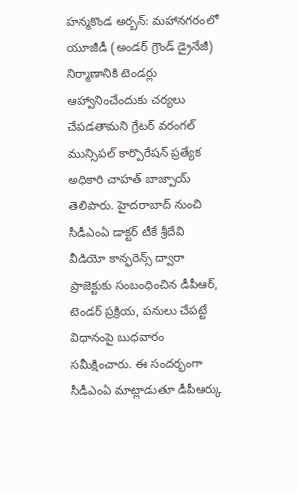హన్మకొండ అర్బన్: మహానగరంలో యూజీడీ (అండర్ గ్రౌండ్ డ్రైనేజీ) నిర్మాణానికి టెండర్లు ఆహ్వానించేందుకు చర్యలు చేపడతామని గ్రేటర్ వరంగల్ మున్సిపల్ కార్పొరేషన్ ప్రత్యేక అధికారి చాహత్ బాజ్పాయ్ తెలిపారు. హైదరాబాద్ నుంచి సీడీఎంఏ డాక్టర్ టీకే శ్రీదేవి వీడియో కాన్ఫరెన్స్ ద్వారా ప్రాజెక్టుకు సంబంధించిన డీపీఆర్, టెండర్ ప్రక్రియ, పనులు చేపట్టే విధానంపై బుధవారం సమీక్షించారు. ఈ సందర్భంగా సీడీఎంఏ మాట్లాడుతూ డీపీఆర్కు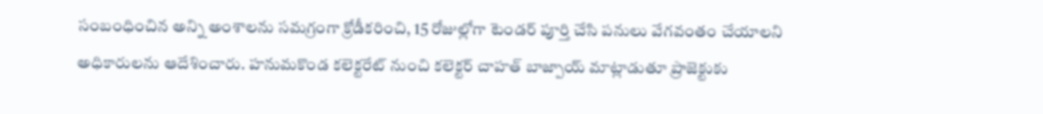సంబంధించిన అన్ని అంశాలను సమగ్రంగా క్రోడీకరించి, 15 రోజుల్లోగా టెండర్ పూర్తి చేసి పనులు వేగవంతం చేయాలని అధికారులను ఆదేశించారు. హనుమకొండ కలెక్టరేట్ నుంచి కలెక్టర్ చాహత్ బాజ్పాయ్ మాట్లాడుతూ ప్రాజెక్టుకు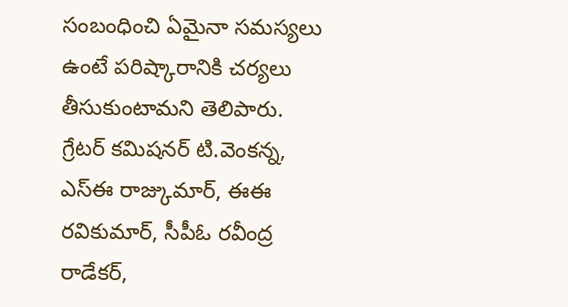సంబంధించి ఏమైనా సమస్యలు ఉంటే పరిష్కారానికి చర్యలు తీసుకుంటామని తెలిపారు. గ్రేటర్ కమిషనర్ టి.వెంకన్న, ఎస్ఈ రాజ్కుమార్, ఈఈ రవికుమార్, సీపీఓ రవీంద్ర రాడేకర్,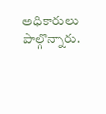అధికారులు పాల్గొన్నారు.